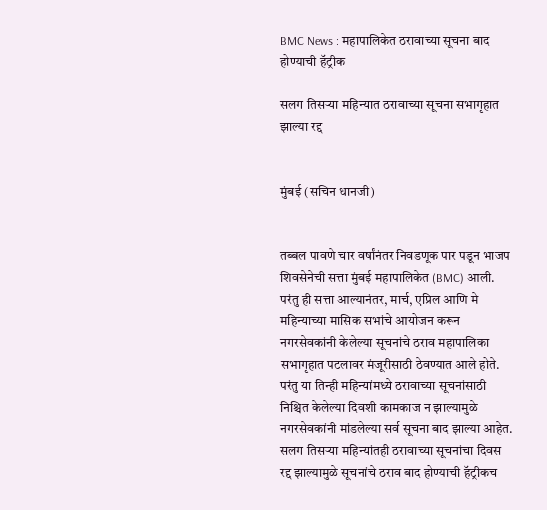BMC News : महापालिकेत ठरावाच्या सूचना बाद होण्याची हॅट्रीक

सलग तिसऱ्या महिन्यात ठरावाच्या सूचना सभागृहात झाल्या रद्द


मुंबई (सचिन धानजी)


तब्बल पावणे चार वर्षांनंतर निवडणूक पार पडून भाजप शिवसेनेची सत्ता मुंबई महापालिकेत (BMC) आली. परंतु ही सत्ता आल्यानंतर, मार्च, एप्रिल आणि मे महिन्याच्या मासिक सभांचे आयोजन करून नगरसेवकांनी केलेल्या सूचनांचे ठराव महापालिका सभागृहात पटलावर मंजूरीसाठी ठेवण्यात आले होते. परंतु या तिन्ही महिन्यांमध्ये ठरावाच्या सूचनांसाठी निश्चित केलेल्या दिवशी कामकाज न झाल्यामुळे नगरसेवकांनी मांडलेल्या सर्व सूचना बाद झाल्या आहेत. सलग तिसऱ्या महिन्यांतही ठरावाच्या सूचनांचा दिवस रद्द झाल्यामुळे सूचनांचे ठराव बाद होण्याची हॅट्रीकच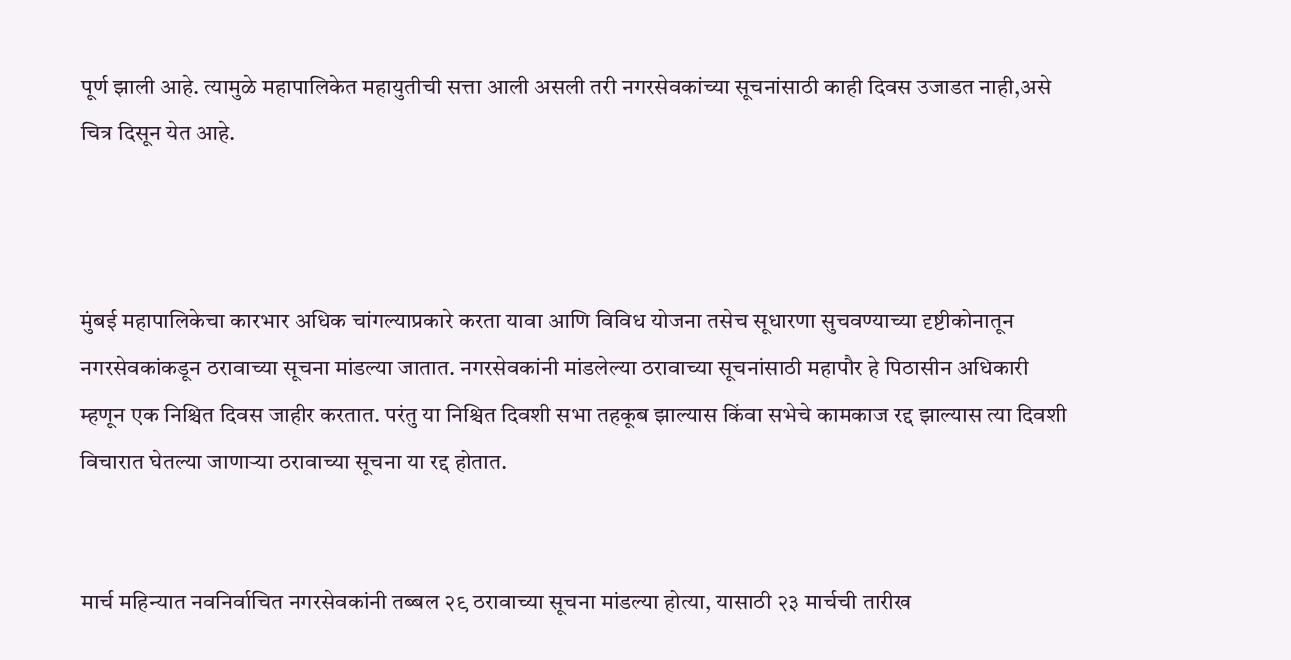पूर्ण झाली आहे. त्यामुळे महापालिकेत महायुतीची सत्ता आली असली तरी नगरसेवकांच्या सूचनांसाठी काही दिवस उजाडत नाही,असे चित्र दिसून येत आहे.



मुंबई महापालिकेचा कारभार अधिक चांगल्याप्रकारे करता यावा आणि विविध योजना तसेच सूधारणा सुचवण्याच्या दृष्टीकोनातून नगरसेवकांकडून ठरावाच्या सूचना मांडल्या जातात. नगरसेवकांनी मांडलेल्या ठरावाच्या सूचनांसाठी महापौर हे पिठासीन अधिकारी म्हणून एक निश्चित दिवस जाहीर करतात. परंतु या निश्चित दिवशी सभा तहकूब झाल्यास किंवा सभेचे कामकाज रद्द झाल्यास त्या दिवशी विचारात घेतल्या जाणाऱ्या ठरावाच्या सूचना या रद्द होतात.


मार्च महिन्यात नवनिर्वाचित नगरसेवकांनी तब्बल २९ ठरावाच्या सूचना मांडल्या होत्या, यासाठी २३ मार्चची तारीख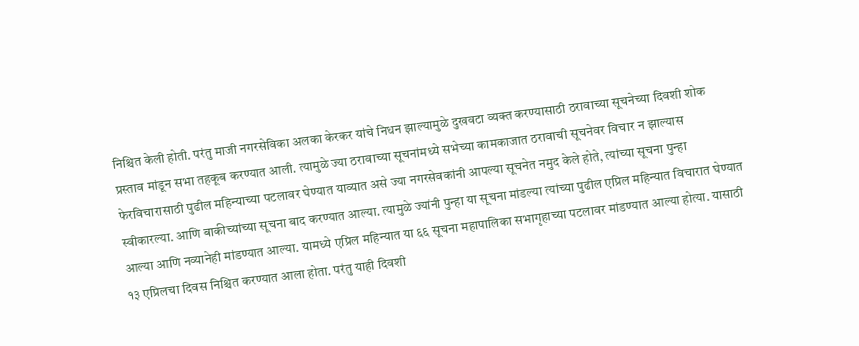निश्चित केली होती. परंतु माजी नगरसेविका अलका केरकर यांचे निधन झाल्यामुळे दुखवटा व्यक्त करण्यासाठी ठरावाच्या सूचनेच्या दिवशी शोक प्रस्ताव मांडून सभा तहकूब करण्यात आली. त्यामुळे ज्या ठरावाच्या सूचनांमध्ये सभेच्या कामकाजात ठरावाची सूचनेवर विचार न झाल्यास फेरविचारासाठी पुढील महिन्याच्या पटलावर घेण्यात याव्यात असे ज्या नगरसेवकांनी आपल्या सूचनेत नमुद केले होते, त्यांच्या सूचना पुन्हा स्वीकारल्या. आणि बाकीच्यांच्या सूचना बाद करण्यात आल्या. त्यामुळे ज्यांनी पुन्हा या सूचना मांडल्या त्यांच्या पुढील एप्रिल महिन्यात विचारात घेण्यात आल्या आणि नव्यानेही मांडण्यात आल्या. यामध्ये एप्रिल महिन्यात या ६६ सूचना महापालिका सभागृहाच्या पटलावर मांडण्यात आल्या होत्या. यासाठी १३ एप्रिलचा दिवस निश्चित करण्यात आला होता. परंतु याही दिवशी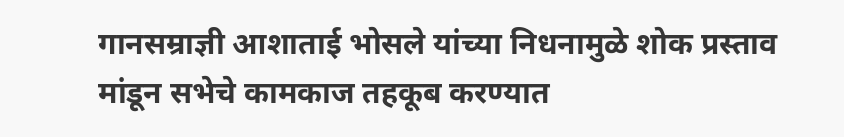गानसम्राज्ञी आशाताई भोसले यांच्या निधनामुळे शोक प्रस्ताव मांडून सभेचे कामकाज तहकूब करण्यात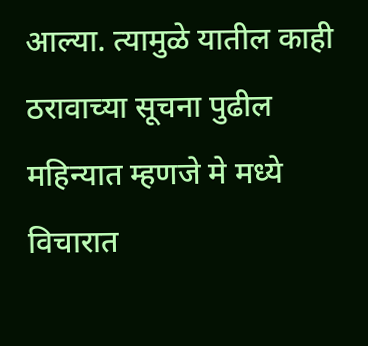आल्या. त्यामुळे यातील काही ठरावाच्या सूचना पुढील महिन्यात म्हणजे मे मध्ये विचारात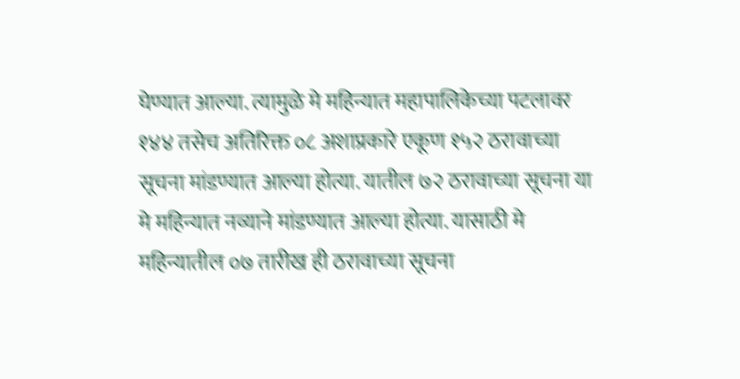घेण्यात आल्या. त्यामुळे मे महिन्यात महापालिकेच्या पटलावर १४४ तसेच अतिरिक्त ०८ अशाप्रकारे एकूण १५२ ठरावाच्या सूचना मांडण्यात आल्या होत्या. यातील ७२ ठरावाच्या सूचना या मे महिन्यात नव्याने मांडण्यात आल्या होत्या. यासाठी मे महिन्यातील ०७ तारीख ही ठरावाच्या सूचना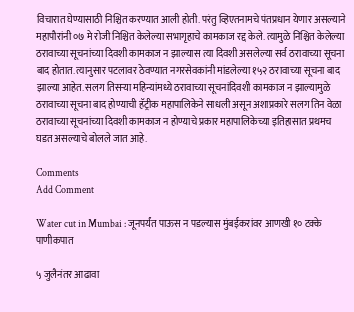विचारात घेण्यासाठी निश्चित करण्यात आली होती. परंतु व्हिएतनामचे पंतप्रधान येणार असल्याने महापौरांनी ०७ मे रोजी निश्चित केलेल्या सभागृहाचे कामकाज रद्द केले. त्यामुळे निश्चित केलेल्या ठरावाच्या सूचनांच्या दिवशी कामकाज न झाल्यास त्या दिवशी असलेल्या सर्व ठरावाच्या सूचना बाद होतात. त्यानुसार पटलावर ठेवण्यात नगरसेवकांनी मांडलेल्या १५२ ठरावाच्या सूचना बाद झाल्या आहेत. सलग तिसऱ्या महिन्यांमध्ये ठरावाच्या सूचनांदिवशी कामकाज न झाल्यामुळे ठरावाच्या सूचना बाद होण्याची हॅट्रीक महापालिकेने साधली असून अशाप्रकारे सलग तिन वेळा ठरावाच्या सूचनांच्या दिवशी कामकाज न होण्याचे प्रकार महापालिकेच्या इतिहासात प्रथमच घडत असल्याचे बोलले जात आहे.

Comments
Add Comment

Water cut in Mumbai : जूनपर्यंत पाऊस न पडल्यास मुंबईकरांवर आणखी १० टक्के पाणीकपात

५ जुलैनंतर आढावा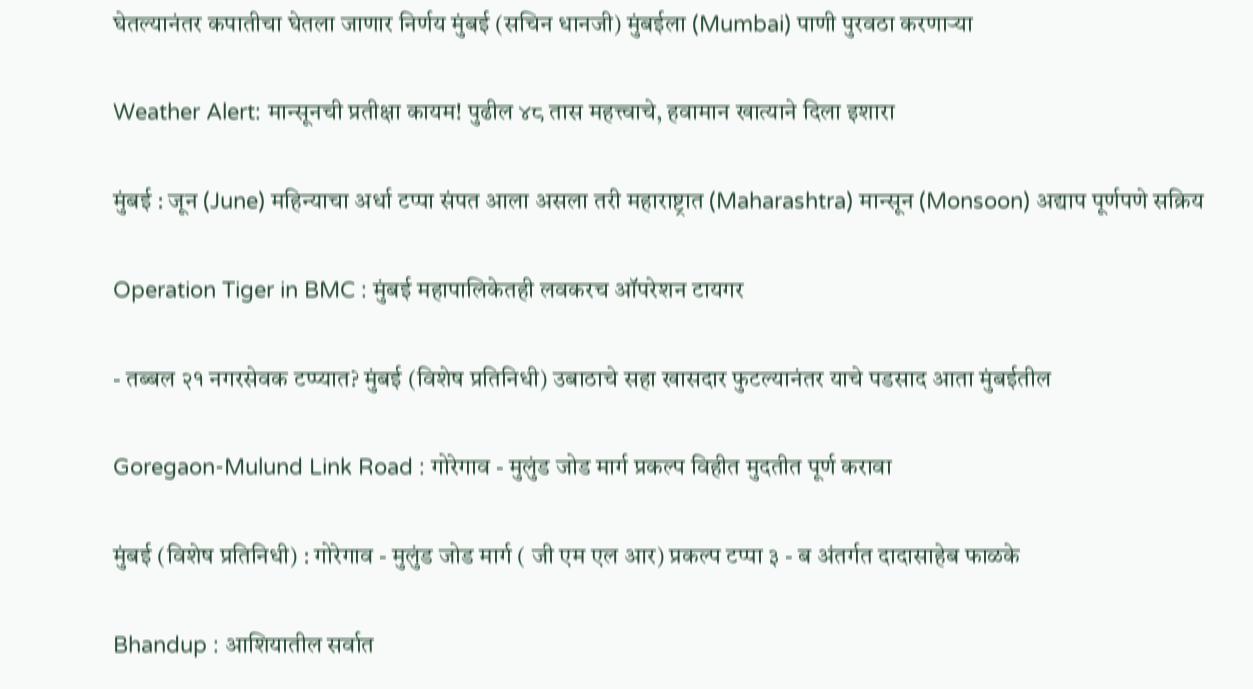घेतल्यानंतर कपातीचा घेतला जाणार निर्णय मुंबई (सचिन धानजी) मुंबईला (Mumbai) पाणी पुरवठा करणाऱ्या

Weather Alert: मान्सूनची प्रतीक्षा कायम! पुढील ४८ तास महत्त्वाचे, हवामान खात्याने दिला इशारा

मुंबई : जून (June) महिन्याचा अर्धा टप्पा संपत आला असला तरी महाराष्ट्रात (Maharashtra) मान्सून (Monsoon) अद्याप पूर्णपणे सक्रिय

Operation Tiger in BMC : मुंबई महापालिकेतही लवकरच ऑपरेशन टायगर

- तब्बल २१ नगरसेवक टप्प्यात? मुंबई (विशेष प्रतिनिधी) उबाठाचे सहा खासदार फुटल्यानंतर याचे पडसाद आता मुंबईतील

Goregaon-Mulund Link Road : गोरेगाव - मुलुंड जोड मार्ग प्रकल्प विहीत मुदतीत पूर्ण करावा

मुंबई (विशेष प्रतिनिधी) : गोरेगाव - मुलुंड जोड मार्ग ( जी एम एल आर) प्रकल्प टप्पा ३ - ब अंतर्गत दादासाहेब फाळके

Bhandup : आशियातील सर्वात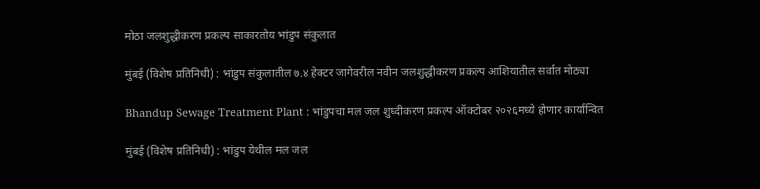मोठा जलशुद्धीकरण प्रकल्प साकारतोय भांडुप संकुलात

मुंबई (विशेष प्रतिनिधी) : भांडुप संकुलातील ७.४ हेक्‍टर जागेवरील नवीन जलशुद्धीकरण प्रकल्प आशियातील सर्वात मोठ्या

Bhandup Sewage Treatment Plant : भांडुपचा मल जल शुध्दीकरण प्रकल्प ऑक्टोबर २०२६मध्ये होणार कार्यान्वित

मुंबई (विशेष प्रतिनिधी) : भांडुप येथील मल जल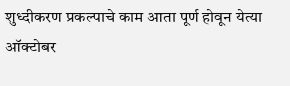शुध्दीकरण प्रकल्पाचे काम आता पूर्ण होवून येत्या ऑक्टोबर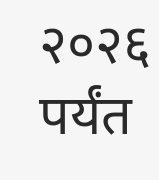२०२६ पर्यंत